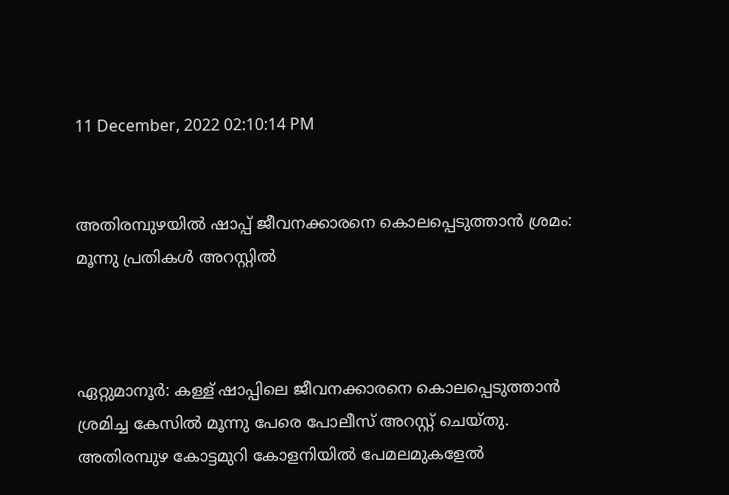11 December, 2022 02:10:14 PM


അതിരമ്പുഴയിൽ ഷാപ്പ് ജീവനക്കാരനെ കൊലപ്പെടുത്താൻ ശ്രമം: മൂന്നു പ്രതികൾ അറസ്റ്റിൽ



ഏറ്റുമാനൂർ: കള്ള് ഷാപ്പിലെ ജീവനക്കാരനെ കൊലപ്പെടുത്താൻ ശ്രമിച്ച കേസിൽ മൂന്നു പേരെ പോലീസ് അറസ്റ്റ് ചെയ്തു. അതിരമ്പുഴ കോട്ടമുറി കോളനിയിൽ പേമലമുകളേൽ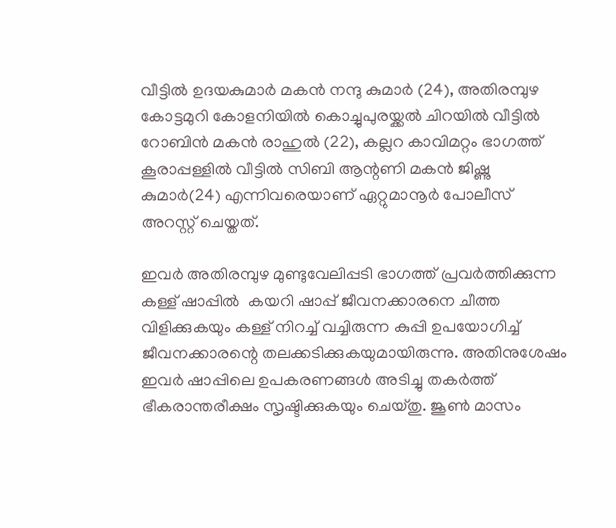വീട്ടിൽ ഉദയകുമാർ മകൻ നന്ദു കുമാര്‍ (24), അതിരമ്പുഴ കോട്ടമുറി കോളനിയിൽ കൊച്ചുപുരയ്ക്കൽ ചിറയിൽ വീട്ടിൽ റോബിൻ മകൻ രാഹുൽ (22), കല്ലറ കാവിമറ്റം ഭാഗത്ത് കൂരാപ്പള്ളില്‍ വീട്ടിൽ സിബി ആന്റണി മകൻ ജിഷ്ണു കുമാർ(24) എന്നിവരെയാണ് ഏറ്റുമാനൂർ പോലീസ് അറസ്റ്റ് ചെയ്തത്.

ഇവർ അതിരമ്പുഴ മുണ്ടുവേലിപ്പടി ഭാഗത്ത് പ്രവർത്തിക്കുന്ന കള്ള് ഷാപ്പിൽ  കയറി ഷാപ്പ്‌ ജീവനക്കാരനെ ചീത്ത വിളിക്കുകയും കള്ള് നിറച്ച് വച്ചിരുന്ന കുപ്പി ഉപയോഗിച്ച് ജീവനക്കാരന്റെ തലക്കടിക്കുകയുമായിരുന്നു. അതിനുശേഷം ഇവർ ഷാപ്പിലെ ഉപകരണങ്ങൾ അടിച്ചു തകർത്ത് ഭീകരാന്തരീക്ഷം സൃഷ്ടിക്കുകയും ചെയ്തു. ജൂണ്‍ മാസം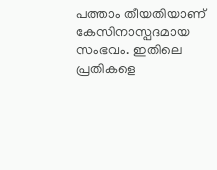പത്താം തീയതിയാണ് കേസിനാസ്പദമായ സംഭവം. ഇതിലെ പ്രതികളെ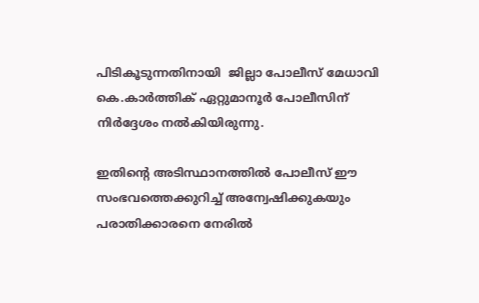പിടികൂടുന്നതിനായി  ജില്ലാ പോലീസ് മേധാവി കെ.കാർത്തിക് ഏറ്റുമാനൂര്‍ പോലീസിന് നിർദ്ദേശം നൽകിയിരുന്നു.

ഇതിന്റെ അടിസ്ഥാനത്തിൽ പോലീസ് ഈ സംഭവത്തെക്കുറിച്ച് അന്വേഷിക്കുകയും പരാതിക്കാരനെ നേരിൽ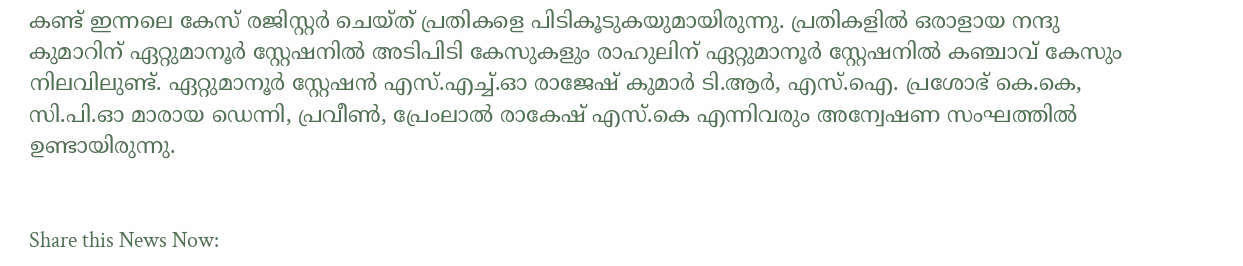കണ്ട് ഇന്നലെ കേസ് രജിസ്റ്റർ ചെയ്ത് പ്രതികളെ പിടികൂടുകയുമായിരുന്നു. പ്രതികളിൽ ഒരാളായ നന്ദു കുമാറിന് ഏറ്റുമാനൂര്‍ സ്റ്റേഷനില്‍ അടിപിടി കേസുകളും രാഹുലിന് ഏറ്റുമാനൂർ സ്റ്റേഷനിൽ കഞ്ചാവ് കേസും നിലവിലുണ്ട്. ഏറ്റുമാനൂർ സ്റ്റേഷൻ എസ്.എച്ച്.ഓ രാജേഷ് കുമാർ ടി.ആർ, എസ്.ഐ. പ്രശോഭ് കെ.കെ, സി.പി.ഓ മാരായ ഡെന്നി, പ്രവീൺ, പ്രേംലാൽ രാകേഷ് എസ്.കെ എന്നിവരും അന്വേഷണ സംഘത്തിൽ ഉണ്ടായിരുന്നു.


Share this News Now: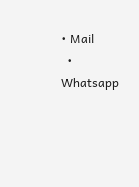• Mail
  • Whatsapp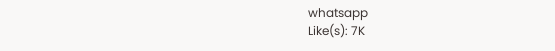whatsapp
Like(s): 7K